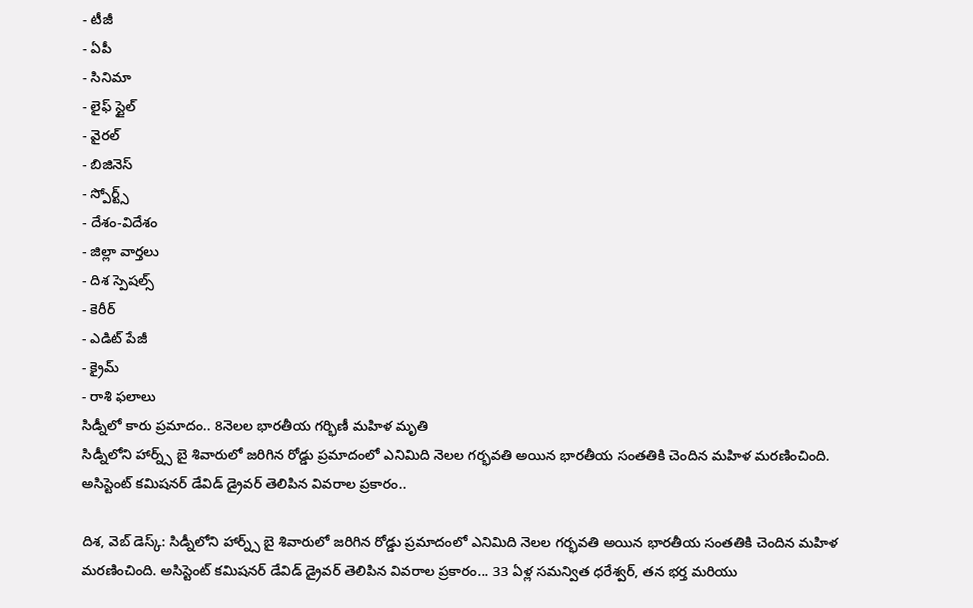- టీజీ
- ఏపీ
- సినిమా
- లైఫ్ స్టైల్
- వైరల్
- బిజినెస్
- స్పోర్ట్స్
- దేశం-విదేశం
- జిల్లా వార్తలు
- దిశ స్పెషల్స్
- కెరీర్
- ఎడిట్ పేజీ
- క్రైమ్
- రాశి ఫలాలు
సిడ్నీలో కారు ప్రమాదం.. 8నెలల భారతీయ గర్భిణీ మహిళ మృతి
సిడ్నీలోని హార్న్స్ బై శివారులో జరిగిన రోడ్డు ప్రమాదంలో ఎనిమిది నెలల గర్భవతి అయిన భారతీయ సంతతికి చెందిన మహిళ మరణించింది. అసిస్టెంట్ కమిషనర్ డేవిడ్ డ్రైవర్ తెలిపిన వివరాల ప్రకారం..

దిశ, వెబ్ డెస్క్: సిడ్నీలోని హార్న్స్ బై శివారులో జరిగిన రోడ్డు ప్రమాదంలో ఎనిమిది నెలల గర్భవతి అయిన భారతీయ సంతతికి చెందిన మహిళ మరణించింది. అసిస్టెంట్ కమిషనర్ డేవిడ్ డ్రైవర్ తెలిపిన వివరాల ప్రకారం... 33 ఏళ్ల సమన్విత ధరేశ్వర్, తన భర్త మరియు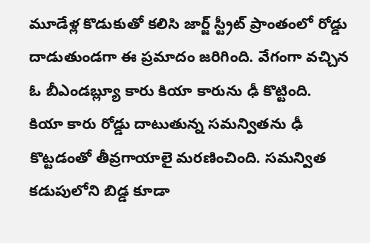మూడేళ్ల కొడుకుతో కలిసి జార్జ్ స్ట్రీట్ ప్రాంతంలో రోడ్డు దాడుతుండగా ఈ ప్రమాదం జరిగింది. వేగంగా వచ్చిన ఓ బీఎండబ్ల్యూ కారు కియా కారును ఢీ కొట్టింది.
కియా కారు రోడ్డు దాటుతున్న సమన్వితను ఢీ కొట్టడంతో తీవ్రగాయాలై మరణించింది. సమన్విత కడుపులోని బిడ్డ కూడా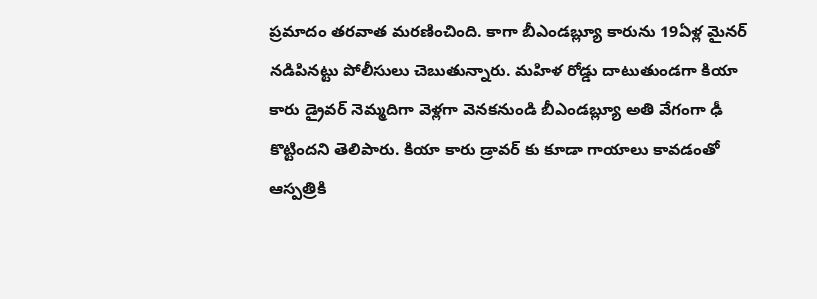ప్రమాదం తరవాత మరణించింది. కాగా బీఎండబ్ల్యూ కారును 19ఏళ్ల మైనర్ నడిపినట్టు పోలీసులు చెబుతున్నారు. మహిళ రోడ్డు దాటుతుండగా కియా కారు డ్రైవర్ నెమ్మదిగా వెళ్లగా వెనకనుండి బీఎండబ్ల్యూ అతి వేగంగా ఢీ కొట్టిందని తెలిపారు. కియా కారు డ్రావర్ కు కూడా గాయాలు కావడంతో ఆస్పత్రికి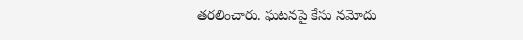తరలించారు. ఘటనపై కేసు నమోదు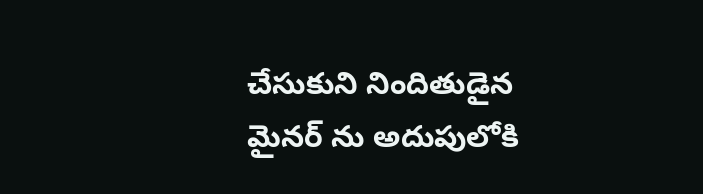చేసుకుని నిందితుడైన మైనర్ ను అదుపులోకి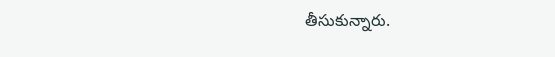తీసుకున్నారు.